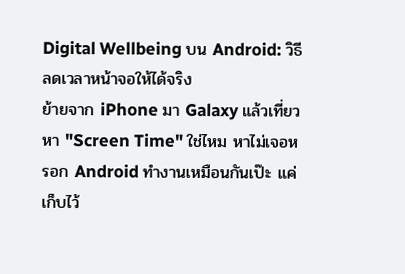Digital Wellbeing บน Android: วิธีลดเวลาหน้าจอให้ได้จริง
ย้ายจาก iPhone มา Galaxy แล้วเที่ยวหา "Screen Time" ใช่ไหม หาไม่เจอหรอก Android ทำงานเหมือนกันเป๊ะ แค่เก็บไว้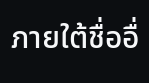ภายใต้ชื่ออื่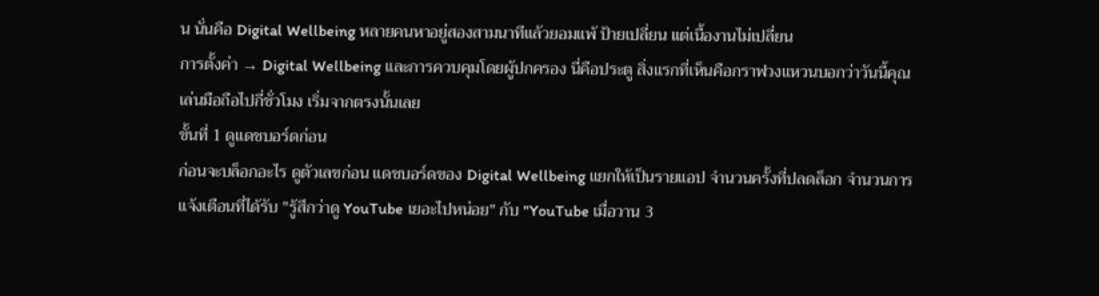น นั่นคือ Digital Wellbeing หลายคนหาอยู่สองสามนาทีแล้วยอมแพ้ ป้ายเปลี่ยน แต่เนื้องานไม่เปลี่ยน
การตั้งค่า → Digital Wellbeing และการควบคุมโดยผู้ปกครอง นี่คือประตู สิ่งแรกที่เห็นคือกราฟวงแหวนบอกว่าวันนี้คุณเล่นมือถือไปกี่ชั่วโมง เริ่มจากตรงนั้นเลย
ขั้นที่ 1 ดูแดชบอร์ดก่อน
ก่อนจะบล็อกอะไร ดูตัวเลขก่อน แดชบอร์ดของ Digital Wellbeing แยกให้เป็นรายแอป จำนวนครั้งที่ปลดล็อก จำนวนการแจ้งเตือนที่ได้รับ "รู้สึกว่าดู YouTube เยอะไปหน่อย" กับ "YouTube เมื่อวาน 3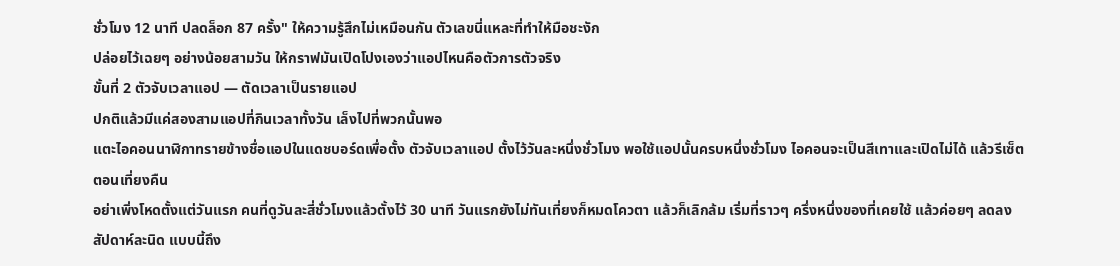ชั่วโมง 12 นาที ปลดล็อก 87 ครั้ง" ให้ความรู้สึกไม่เหมือนกัน ตัวเลขนี่แหละที่ทำให้มือชะงัก
ปล่อยไว้เฉยๆ อย่างน้อยสามวัน ให้กราฟมันเปิดโปงเองว่าแอปไหนคือตัวการตัวจริง
ขั้นที่ 2 ตัวจับเวลาแอป — ตัดเวลาเป็นรายแอป
ปกติแล้วมีแค่สองสามแอปที่กินเวลาทั้งวัน เล็งไปที่พวกนั้นพอ
แตะไอคอนนาฬิกาทรายข้างชื่อแอปในแดชบอร์ดเพื่อตั้ง ตัวจับเวลาแอป ตั้งไว้วันละหนึ่งชั่วโมง พอใช้แอปนั้นครบหนึ่งชั่วโมง ไอคอนจะเป็นสีเทาและเปิดไม่ได้ แล้วรีเซ็ตตอนเที่ยงคืน
อย่าเพิ่งโหดตั้งแต่วันแรก คนที่ดูวันละสี่ชั่วโมงแล้วตั้งไว้ 30 นาที วันแรกยังไม่ทันเที่ยงก็หมดโควตา แล้วก็เลิกล้ม เริ่มที่ราวๆ ครึ่งหนึ่งของที่เคยใช้ แล้วค่อยๆ ลดลงสัปดาห์ละนิด แบบนี้ถึง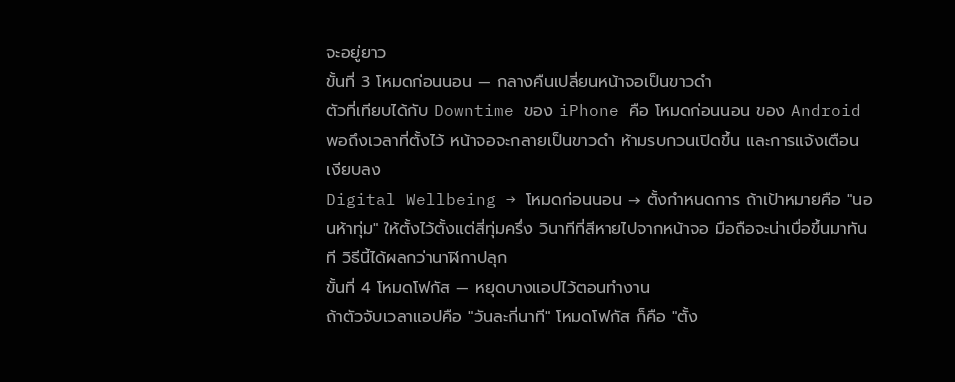จะอยู่ยาว
ขั้นที่ 3 โหมดก่อนนอน — กลางคืนเปลี่ยนหน้าจอเป็นขาวดำ
ตัวที่เทียบได้กับ Downtime ของ iPhone คือ โหมดก่อนนอน ของ Android พอถึงเวลาที่ตั้งไว้ หน้าจอจะกลายเป็นขาวดำ ห้ามรบกวนเปิดขึ้น และการแจ้งเตือนเงียบลง
Digital Wellbeing → โหมดก่อนนอน → ตั้งกำหนดการ ถ้าเป้าหมายคือ "นอนห้าทุ่ม" ให้ตั้งไว้ตั้งแต่สี่ทุ่มครึ่ง วินาทีที่สีหายไปจากหน้าจอ มือถือจะน่าเบื่อขึ้นมาทันที วิธีนี้ได้ผลกว่านาฬิกาปลุก
ขั้นที่ 4 โหมดโฟกัส — หยุดบางแอปไว้ตอนทำงาน
ถ้าตัวจับเวลาแอปคือ "วันละกี่นาที" โหมดโฟกัส ก็คือ "ตั้ง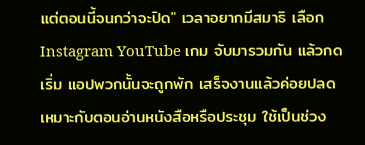แต่ตอนนี้จนกว่าจะปิด" เวลาอยากมีสมาธิ เลือก Instagram YouTube เกม จับมารวมกัน แล้วกดเริ่ม แอปพวกนั้นจะถูกพัก เสร็จงานแล้วค่อยปลด เหมาะกับตอนอ่านหนังสือหรือประชุม ใช้เป็นช่วง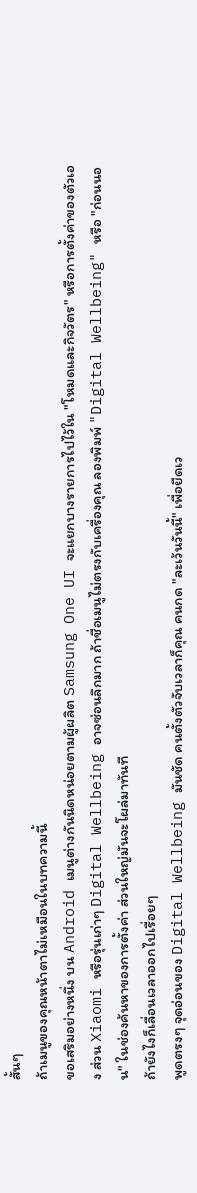สั้นๆ
ถ้าเมนูของคุณหน้าตาไม่เหมือนในบทความนี้
ขอเสริมอย่างหนึ่ง บน Android เมนูต่างกันนิดหน่อยตามผู้ผลิต Samsung One UI จะแยกบางรายการไปไว้ใน "โหมดและกิจวัตร" หรือการตั้งค่าของตัวเอง ส่วน Xiaomi หรือรุ่นเก่าๆ Digital Wellbeing อาจซ่อนลึกมาก ถ้าชื่อเมนูไม่ตรงกับเครื่องคุณ ลองพิมพ์ "Digital Wellbeing" หรือ "ก่อนนอน" ในช่องค้นหาของการตั้งค่า ส่วนใหญ่มันจะโผล่มาทันที
ถ้ายังไงก็เลื่อนเวลาออกไปเรื่อยๆ
พูดตรงๆ จุดอ่อนของ Digital Wellbeing มันชัด คนตั้งตัวจับเวลาก็คุณ คนกด "ละเว้นวันนี้" เพื่อยืดเว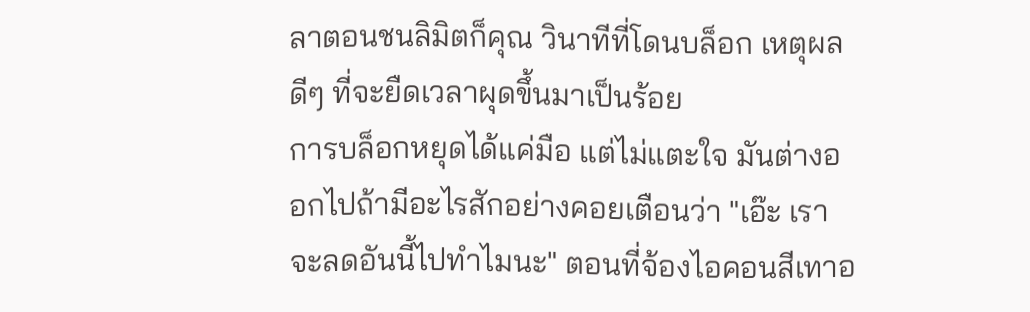ลาตอนชนลิมิตก็คุณ วินาทีที่โดนบล็อก เหตุผลดีๆ ที่จะยืดเวลาผุดขึ้นมาเป็นร้อย
การบล็อกหยุดได้แค่มือ แต่ไม่แตะใจ มันต่างออกไปถ้ามีอะไรสักอย่างคอยเตือนว่า "เอ๊ะ เราจะลดอันนี้ไปทำไมนะ" ตอนที่จ้องไอคอนสีเทาอ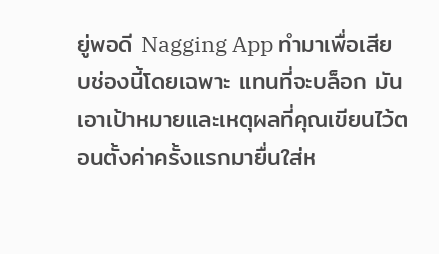ยู่พอดี Nagging App ทำมาเพื่อเสียบช่องนี้โดยเฉพาะ แทนที่จะบล็อก มันเอาเป้าหมายและเหตุผลที่คุณเขียนไว้ตอนตั้งค่าครั้งแรกมายื่นใส่ห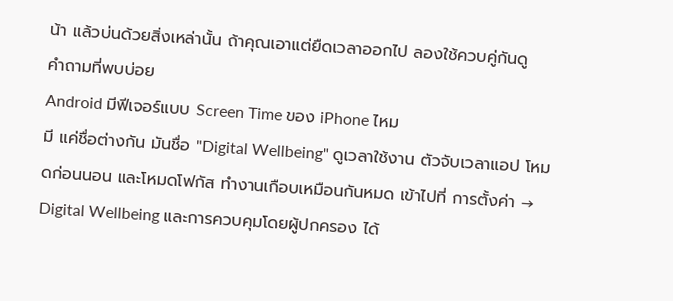น้า แล้วบ่นด้วยสิ่งเหล่านั้น ถ้าคุณเอาแต่ยืดเวลาออกไป ลองใช้ควบคู่กันดู
คำถามที่พบบ่อย
Android มีฟีเจอร์แบบ Screen Time ของ iPhone ไหม
มี แค่ชื่อต่างกัน มันชื่อ "Digital Wellbeing" ดูเวลาใช้งาน ตัวจับเวลาแอป โหมดก่อนนอน และโหมดโฟกัส ทำงานเกือบเหมือนกันหมด เข้าไปที่ การตั้งค่า → Digital Wellbeing และการควบคุมโดยผู้ปกครอง ได้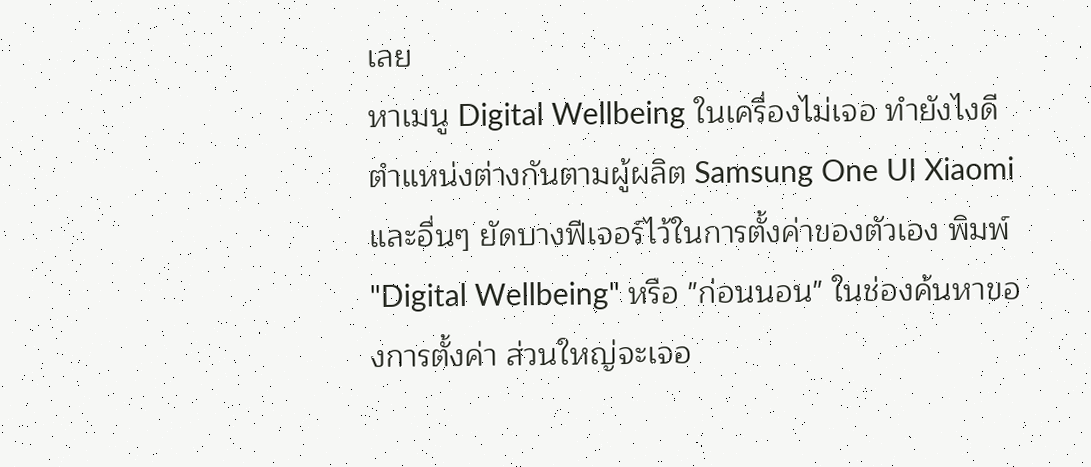เลย
หาเมนู Digital Wellbeing ในเครื่องไม่เจอ ทำยังไงดี
ตำแหน่งต่างกันตามผู้ผลิต Samsung One UI Xiaomi และอื่นๆ ยัดบางฟีเจอร์ไว้ในการตั้งค่าของตัวเอง พิมพ์ "Digital Wellbeing" หรือ "ก่อนนอน" ในช่องค้นหาของการตั้งค่า ส่วนใหญ่จะเจอ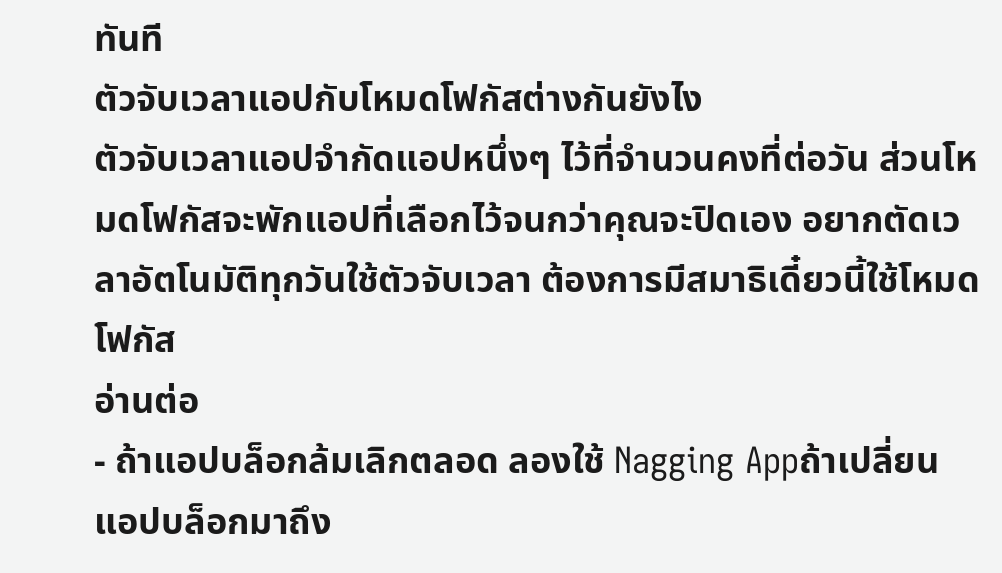ทันที
ตัวจับเวลาแอปกับโหมดโฟกัสต่างกันยังไง
ตัวจับเวลาแอปจำกัดแอปหนึ่งๆ ไว้ที่จำนวนคงที่ต่อวัน ส่วนโหมดโฟกัสจะพักแอปที่เลือกไว้จนกว่าคุณจะปิดเอง อยากตัดเวลาอัตโนมัติทุกวันใช้ตัวจับเวลา ต้องการมีสมาธิเดี๋ยวนี้ใช้โหมดโฟกัส
อ่านต่อ
- ถ้าแอปบล็อกล้มเลิกตลอด ลองใช้ Nagging Appถ้าเปลี่ยนแอปบล็อกมาถึง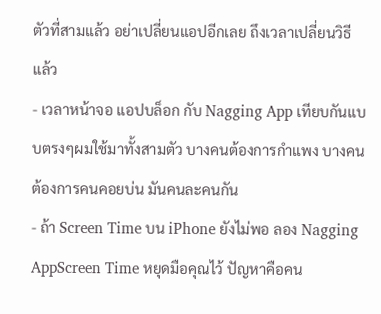ตัวที่สามแล้ว อย่าเปลี่ยนแอปอีกเลย ถึงเวลาเปลี่ยนวิธีแล้ว
- เวลาหน้าจอ แอปบล็อก กับ Nagging App เทียบกันแบบตรงๆผมใช้มาทั้งสามตัว บางคนต้องการกำแพง บางคนต้องการคนคอยบ่น มันคนละคนกัน
- ถ้า Screen Time บน iPhone ยังไม่พอ ลอง Nagging AppScreen Time หยุดมือคุณไว้ ปัญหาคือคน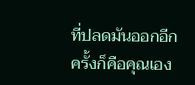ที่ปลดมันออกอีกครั้งก็คือคุณเอง